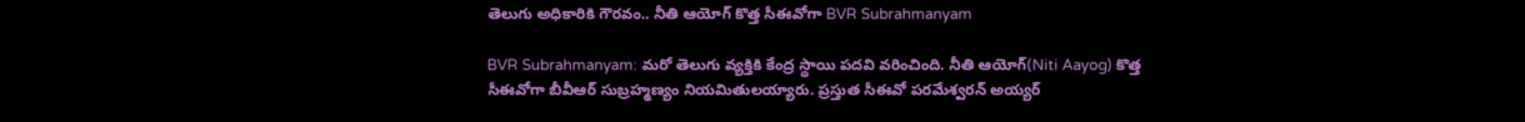తెలుగు అధికారికి గౌరవం.. నీతి ఆయోగ్ కొత్త సీఈవోగా BVR Subrahmanyam

BVR Subrahmanyam: మరో తెలుగు వ్యక్తికి కేంద్ర స్థాయి పదవి వరించింది. నీతి ఆయోగ్(Niti Aayog) కొత్త సీఈవోగా బీవీఆర్‌ సుబ్రహ్మణ్యం నియమితులయ్యారు. ప్రస్తుత సీఈవో పరమేశ్వరన్ అయ్యర్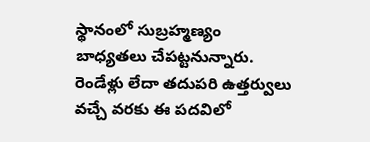స్థానంలో సుబ్రహ్మణ్యం బాధ్యతలు చేపట్టనున్నారు. రెండేళ్లు లేదా తదుపరి ఉత్తర్వులు వచ్చే వరకు ఈ పదవిలో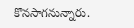కొనసాగనున్నారు.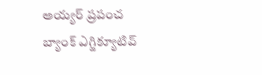అయ్యర్ ప్రపంచ బ్యాంక్ ఎగ్జిక్యూటివ్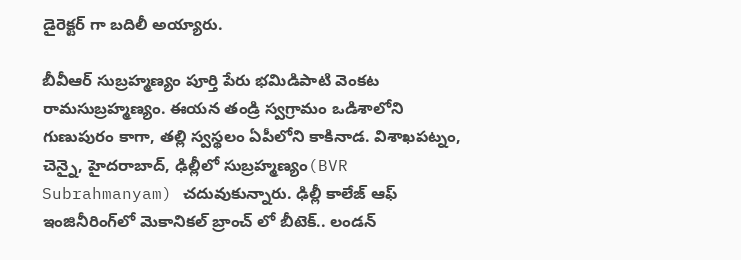డైరెక్టర్ గా బదిలీ అయ్యారు.

బీవీఆర్‌ సుబ్రహ్మణ్యం పూర్తి పేరు భమిడిపాటి వెంకట రామసుబ్రహ్మణ్యం. ఈయన తండ్రి స్వగ్రామం ఒడిశాలోని గుణుపురం కాగా, తల్లి స్వస్థలం ఏపీలోని కాకినాడ. విశాఖపట్నం, చెన్నై, హైదరాబాద్, ఢిల్లీలో సుబ్రహ్మణ్యం(BVR Subrahmanyam) చదువుకున్నారు. ఢిల్లీ కాలేజ్‌ ఆఫ్‌ ఇంజినీరింగ్‌లో మెకానికల్‌ బ్రాంచ్ లో బీటెక్‌.. లండన్‌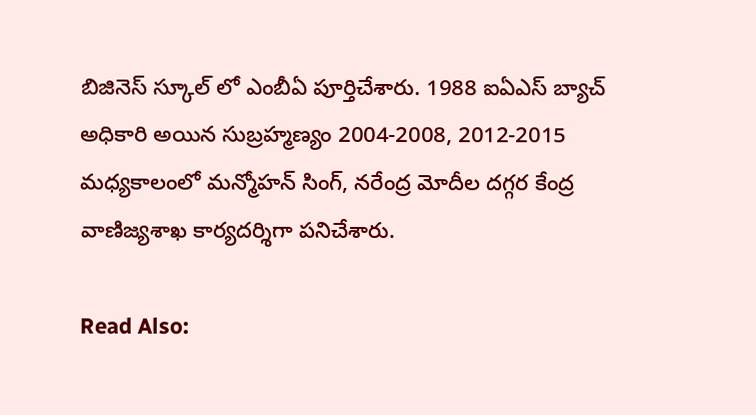బిజినెస్‌ స్కూల్‌ లో ఎంబీఏ పూర్తిచేశారు. 1988 ఐఏఎస్ బ్యాచ్ అధికారి అయిన సుబ్రహ్మణ్యం 2004-2008, 2012-2015 మధ్యకాలంలో మన్మోహన్ సింగ్, నరేంద్ర మోదీల దగ్గర కేంద్ర వాణిజ్యశాఖ కార్యదర్శిగా పనిచేశారు.

Read Also: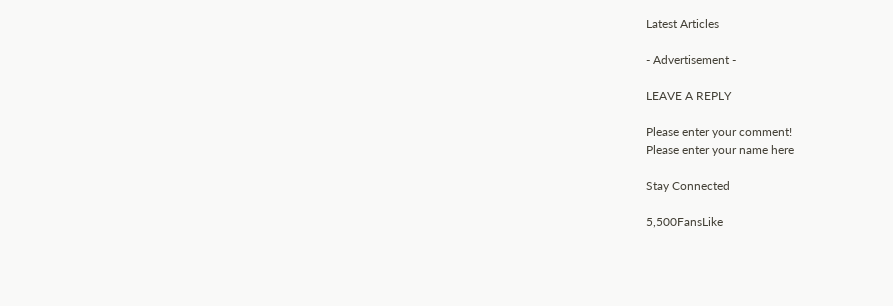Latest Articles

- Advertisement -

LEAVE A REPLY

Please enter your comment!
Please enter your name here

Stay Connected

5,500FansLike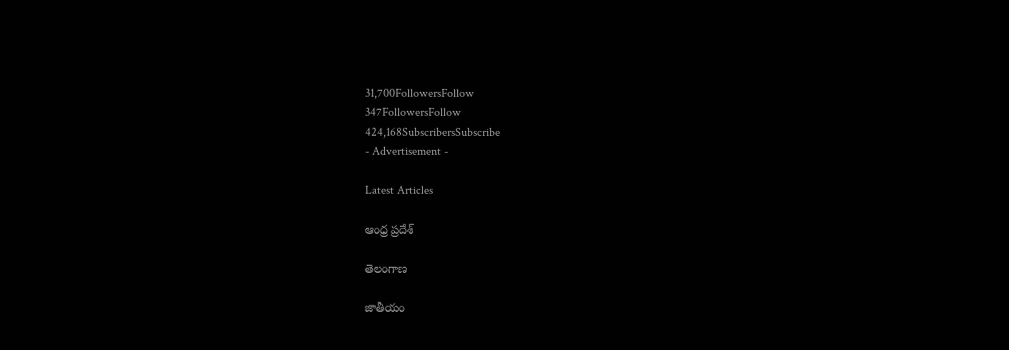31,700FollowersFollow
347FollowersFollow
424,168SubscribersSubscribe
- Advertisement -

Latest Articles

ఆంధ్ర ప్రదేశ్

తెలంగాణ

జాతీయం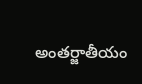అంతర్జాతీయం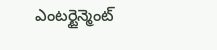ఎంటర్టైన్మెంట్